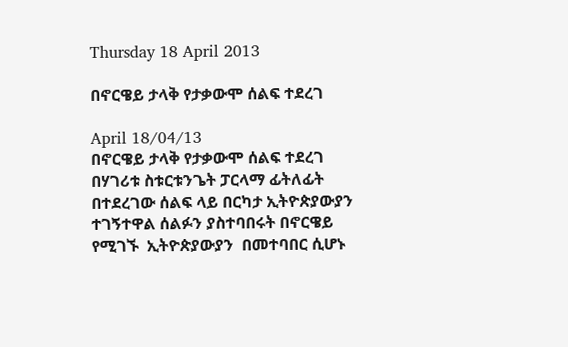Thursday 18 April 2013

በኖርዌይ ታላቅ የታቃውሞ ሰልፍ ተደረገ

April 18/04/13
በኖርዌይ ታላቅ የታቃውሞ ሰልፍ ተደረገ በሃገሪቱ ስቱርቱንጌት ፓርላማ ፊትለፊት በተደረገው ሰልፍ ላይ በርካታ ኢትዮጵያውያን ተገኝተዋል ሰልፉን ያስተባበሩት በኖርዌይ የሚገኙ  ኢትዮጵያውያን  በመተባበር ሲሆኑ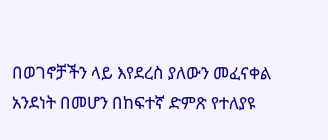በወገኖቻችን ላይ እየደረስ ያለውን መፈናቀል  አንደነት በመሆን በከፍተኛ ድምጽ የተለያዩ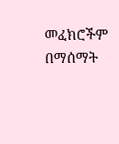መፈክሮችም በማሰማት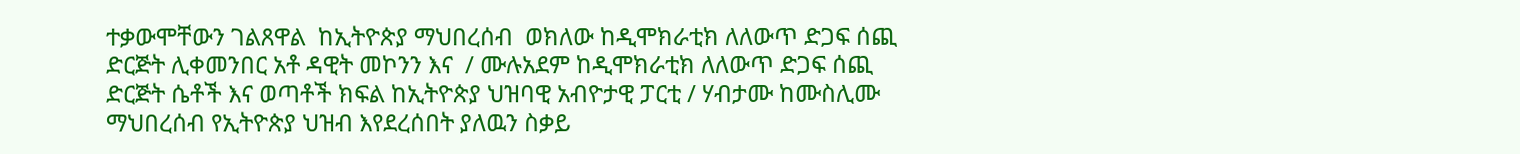ተቃውሞቸውን ገልጸዋል  ከኢትዮጵያ ማህበረሰብ  ወክለው ከዲሞክራቲክ ለለውጥ ድጋፍ ሰጪ ድርጅት ሊቀመንበር አቶ ዳዊት መኮንን እና  / ሙሉአደም ከዲሞክራቲክ ለለውጥ ድጋፍ ሰጪ ድርጅት ሴቶች እና ወጣቶች ክፍል ከኢትዮጵያ ህዝባዊ አብዮታዊ ፓርቲ / ሃብታሙ ከሙስሊሙ ማህበረሰብ የኢትዮጵያ ህዝብ እየደረሰበት ያለዉን ስቃይ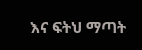እና ፍትህ ማጣት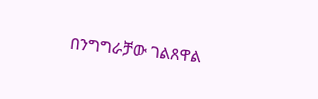በንግግራቻው ገልጸዋል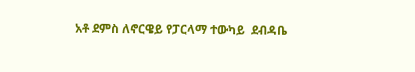አቶ ደምስ ለኖርዌይ የፓርላማ ተውካይ  ደብዳቤ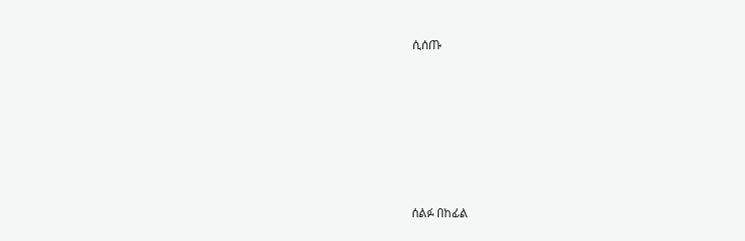ሲሰጡ






ሰልፉ በከፊል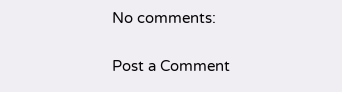No comments:

Post a Comment